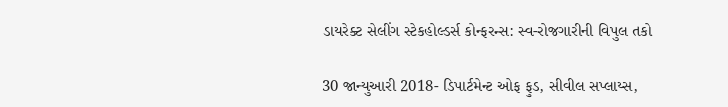ડાયરેક્ટ સેલીંગ સ્ટેકહોલ્ડર્સ કોન્ફરન્સ: સ્વ-રોજગારીની વિપુલ તકો

30 જાન્યુઆરી 2018- ડિપાર્ટમેન્ટ ઓફ ફુડ, સીવીલ સપ્લાય્સ,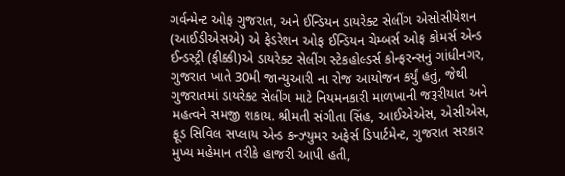ગર્વન્મેન્ટ ઓફ ગુજરાત, અને ઈન્ડિયન ડાયરેક્ટ સેલીંગ એસોસીયેશન (આઈડીએસએ) એ ફેડરેશન ઓફ ઈન્ડિયન ચેમ્બર્સ ઓફ કોમર્સ એન્ડ ઈન્ડસ્ટ્રી (ફીક્કી)એ ડાયરેક્ટ સેલીંગ સ્ટેકહોલ્ડર્સ કોન્ફરન્સનું ગાંધીનગર, ગુજરાત ખાતે 30મી જાન્યુઆરી ના રોજ આયોજન કર્યું હતું, જેથી ગુજરાતમાં ડાયરેક્ટ સેલીંગ માટે નિયમનકારી માળખાની જરૂરીયાત અને મહત્વને સમજી શકાય. શ્રીમતી સંગીતા સિંહ, આઈએએસ, એસીએસ, ફૂડ સિવિલ સપ્લાય એન્ડ કન્ઝ્યુમર અફેર્સ ડિપાર્ટમેન્ટ, ગુજરાત સરકાર મુખ્ય મહેમાન તરીકે હાજરી આપી હતી,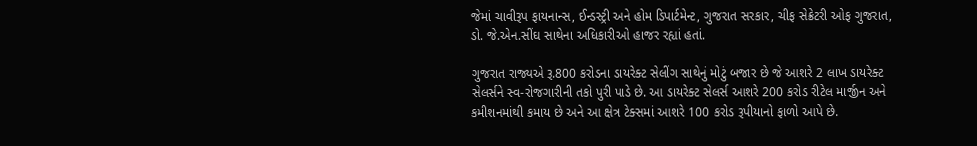જેમાં ચાવીરૂપ ફાયનાન્સ, ઈન્ડસ્ટ્રી અને હોમ ડિપાર્ટમેન્ટ, ગુજરાત સરકાર, ચીફ સેક્રેટરી ઓફ ગુજરાત, ડો. જે.એન.સીંઘ સાથેના અધિકારીઓ હાજર રહ્યાં હતાં.

ગુજરાત રાજ્યએ રૂ.800 કરોડના ડાયરેક્ટ સેલીંગ સાથેનું મોટું બજાર છે જે આશરે 2 લાખ ડાયરેક્ટ સેલર્સને સ્વ-રોજગારીની તકો પુરી પાડે છે. આ ડાયરેક્ટ સેલર્સ આશરે 200 કરોડ રીટેલ માર્જીન અને કમીશનમાંથી કમાય છે અને આ ક્ષેત્ર ટેક્સમાં આશરે 100 કરોડ રૂપીયાનો ફાળો આપે છે.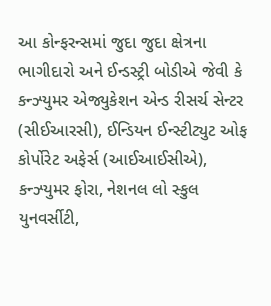આ કોન્ફરન્સમાં જુદા જુદા ક્ષેત્રના ભાગીદારો અને ઈન્ડસ્ટ્રી બોડીએ જેવી કે કન્ઝ્યુમર એજ્યુકેશન એન્ડ રીસર્ચ સેન્ટર (સીઈઆરસી), ઈન્ડિયન ઈન્સ્ટીટ્યુટ ઓફ કોર્પોરેટ અફેર્સ (આઈઆઈસીએ), કન્ઝ્યુમર ફોરા, નેશનલ લો સ્કુલ યુનવર્સીટી,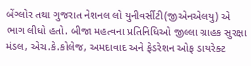બેંગ્લોર તથા ગુજરાત નેશનલ લો યુનીવર્સીટી(જીએનએલયુ) એ ભાગ લીધો હતો. બીજા મહત્વના પ્રતિનિધિઓ જીલ્લા ગ્રાહક સુરક્ષા મંડલ, એચ.કે.કોલેજ, અમદાવાદ અને ફેડરેશન ઓફ ડાયરેક્ટ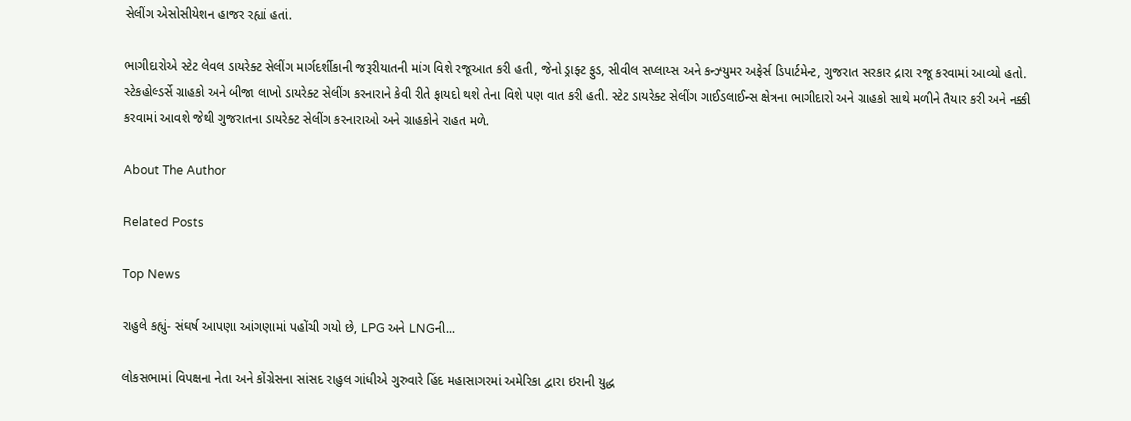સેલીંગ એસોસીયેશન હાજર રહ્યાં હતાં.

ભાગીદારોએ સ્ટેટ લેવલ ડાયરેક્ટ સેલીંગ માર્ગદર્શીકાની જરૂરીયાતની માંગ વિશે રજૂઆત કરી હતી, જેનો ડ્રાફ્ટ ફુડ, સીવીલ સપ્લાય્સ અને કન્ઝ્યુમર અફેર્સ ડિપાર્ટમેન્ટ, ગુજરાત સરકાર દ્રારા રજૂ કરવામાં આવ્યો હતો. સ્ટેકહોલ્ડર્સે ગ્રાહકો અને બીજા લાખો ડાયરેક્ટ સેલીંગ કરનારાને કેવી રીતે ફાયદો થશે તેના વિશે પણ વાત કરી હતી. સ્ટેટ ડાયરેક્ટ સેલીંગ ગાઈડલાઈન્સ ક્ષેત્રના ભાગીદારો અને ગ્રાહકો સાથે મળીને તૈયાર કરી અને નક્કી કરવામાં આવશે જેથી ગુજરાતના ડાયરેક્ટ સેલીંગ કરનારાઓ અને ગ્રાહકોને રાહત મળે.

About The Author

Related Posts

Top News

રાહુલે કહ્યું- સંઘર્ષ આપણા આંગણામાં પહોંચી ગયો છે, LPG અને LNGની...

લોકસભામાં વિપક્ષના નેતા અને કોંગ્રેસના સાંસદ રાહુલ ગાંધીએ ગુરુવારે હિંદ મહાસાગરમાં અમેરિકા દ્વારા ઇરાની યુદ્ધ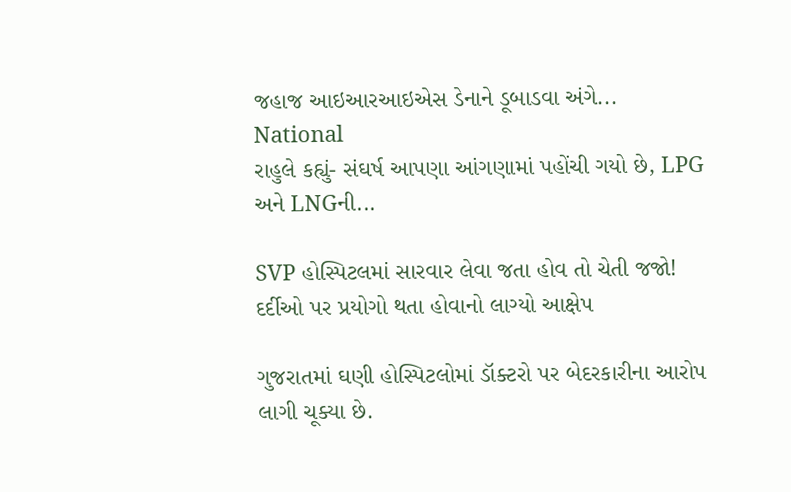જહાજ આઇઆરઆઇએસ ડેનાને ડૂબાડવા અંગે...
National
રાહુલે કહ્યું- સંઘર્ષ આપણા આંગણામાં પહોંચી ગયો છે, LPG અને LNGની...

SVP હોસ્પિટલમાં સારવાર લેવા જતા હોવ તો ચેતી જજો! દર્દીઓ પર પ્રયોગો થતા હોવાનો લાગ્યો આક્ષેપ

ગુજરાતમાં ઘણી હોસ્પિટલોમાં ડૉક્ટરો પર બેદરકારીના આરોપ લાગી ચૂક્યા છે.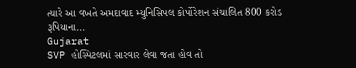ત્યારે આ વખતે અમદાવાદ મ્યુનિસિપલ કોર્પોરેશન સંચાલિત 800 કરોડ રૂપિયાના...
Gujarat
SVP હોસ્પિટલમાં સારવાર લેવા જતા હોવ તો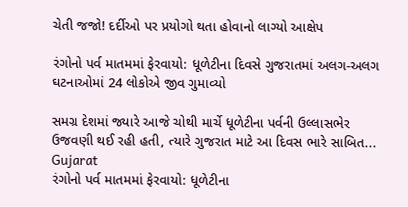ચેતી જજો! દર્દીઓ પર પ્રયોગો થતા હોવાનો લાગ્યો આક્ષેપ

રંગોનો પર્વ માતમમાં ફેરવાયો: ધૂળેટીના દિવસે ગુજરાતમાં અલગ-અલગ ઘટનાઓમાં 24 લોકોએ જીવ ગુમાવ્યો

સમગ્ર દેશમાં જ્યારે આજે ચોથી માર્ચે ધૂળેટીના પર્વની ઉલ્લાસભેર ઉજવણી થઈ રહી હતી, ત્યારે ગુજરાત માટે આ દિવસ ભારે સાબિત...
Gujarat
રંગોનો પર્વ માતમમાં ફેરવાયો: ધૂળેટીના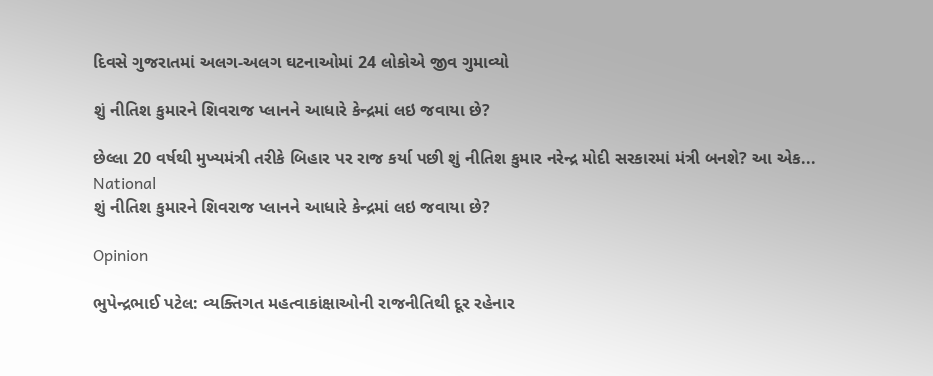દિવસે ગુજરાતમાં અલગ-અલગ ઘટનાઓમાં 24 લોકોએ જીવ ગુમાવ્યો

શું નીતિશ કુમારને શિવરાજ પ્લાનને આધારે કેન્દ્રમાં લઇ જવાયા છે?

છેલ્લા 20 વર્ષથી મુખ્યમંત્રી તરીકે બિહાર પર રાજ કર્યા પછી શું નીતિશ કુમાર નરેન્દ્ર મોદી સરકારમાં મંત્રી બનશે? આ એક...
National
શું નીતિશ કુમારને શિવરાજ પ્લાનને આધારે કેન્દ્રમાં લઇ જવાયા છે?

Opinion

ભુપેન્દ્રભાઈ પટેલ: વ્યક્તિગત મહત્વાકાંક્ષાઓની રાજનીતિથી દૂર રહેનાર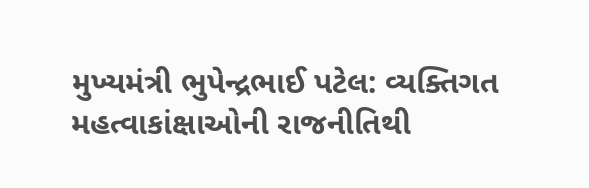મુખ્યમંત્રી ભુપેન્દ્રભાઈ પટેલ: વ્યક્તિગત મહત્વાકાંક્ષાઓની રાજનીતિથી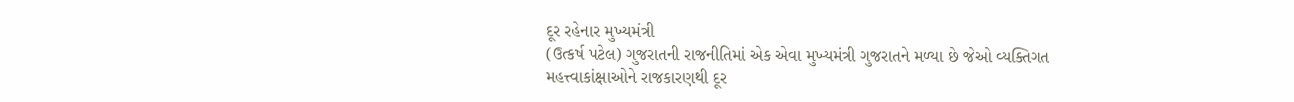દૂર રહેનાર મુખ્યમંત્રી
(ઉત્કર્ષ પટેલ) ગુજરાતની રાજનીતિમાં એક એવા મુખ્યમંત્રી ગુજરાતને મળ્યા છે જેઓ વ્યક્તિગત મહત્ત્વાકાંક્ષાઓને રાજકારણથી દૂર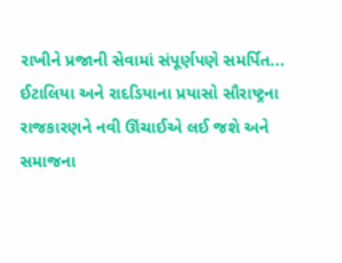રાખીને પ્રજાની સેવામાં સંપૂર્ણપણે સમર્પિત...
ઈટાલિયા અને રાદડિયાના પ્રયાસો સૌરાષ્ટ્રના રાજકારણને નવી ઊંચાઈએ લઈ જશે અને સમાજના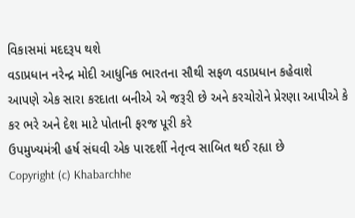વિકાસમાં મદદરૂપ થશે
વડાપ્રધાન નરેન્દ્ર મોદી આધુનિક ભારતના સૌથી સફળ વડાપ્રધાન કહેવાશે
આપણે એક સારા કરદાતા બનીએ એ જરૂરી છે અને કરચોરોને પ્રેરણા આપીએ કે કર ભરે અને દેશ માટે પોતાની ફરજ પૂરી કરે
ઉપમુખ્યમંત્રી હર્ષ સંઘવી એક પારદર્શી નેતૃત્વ સાબિત થઈ રહ્યા છે
Copyright (c) Khabarchhe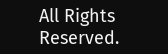All Rights Reserved.